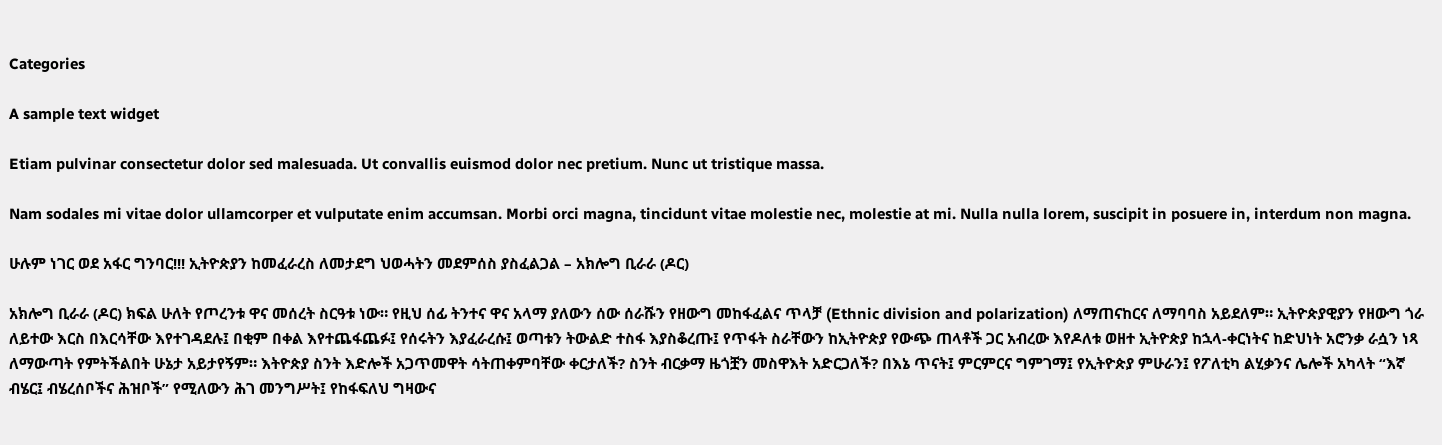Categories

A sample text widget

Etiam pulvinar consectetur dolor sed malesuada. Ut convallis euismod dolor nec pretium. Nunc ut tristique massa.

Nam sodales mi vitae dolor ullamcorper et vulputate enim accumsan. Morbi orci magna, tincidunt vitae molestie nec, molestie at mi. Nulla nulla lorem, suscipit in posuere in, interdum non magna.

ሁሉም ነገር ወደ አፋር ግንባር!!! ኢትዮጵያን ከመፈራረስ ለመታደግ ህወሓትን መደምሰስ ያስፈልጋል – አክሎግ ቢራራ (ዶር)

አክሎግ ቢራራ (ዶር) ክፍል ሁለት የጦረንቱ ዋና መሰረት ስርዓቱ ነው። የዚህ ሰፊ ትንተና ዋና አላማ ያለውን ሰው ሰራሹን የዘውግ መከፋፈልና ጥላቻ (Ethnic division and polarization) ለማጠናከርና ለማባባስ አይደለም። ኢትዮጵያዊያን የዘውግ ጎራ ለይተው እርስ በእርሳቸው እየተገዳደሉ፤ በቂም በቀል እየተጨፋጨፉ፤ የሰሩትን እያፈራረሱ፤ ወጣቱን ትውልድ ተስፋ እያስቆረጡ፤ የጥፋት ስራቸውን ከኢትዮጵያ የውጭ ጠላቶች ጋር አብረው እየዶለቱ ወዘተ ኢትዮጵያ ከኋላ-ቀርነትና ከድህነት አሮንቃ ራሷን ነጻ ለማውጣት የምትችልበት ሁኔታ አይታየኝም። እትዮጵያ ስንት እድሎች አጋጥመዋት ሳትጠቀምባቸው ቀርታለች? ስንት ብርቃማ ዜጎቿን መስዋእት አድርጋለች? በእኔ ጥናት፤ ምርምርና ግምገማ፤ የኢትዮጵያ ምሁራን፤ የፖለቲካ ልሂቃንና ሌሎች አካላት “እኛ ብሄር፤ ብሄረሰቦችና ሕዝቦች” የሚለውን ሕገ መንግሥት፤ የከፋፍለህ ግዛውና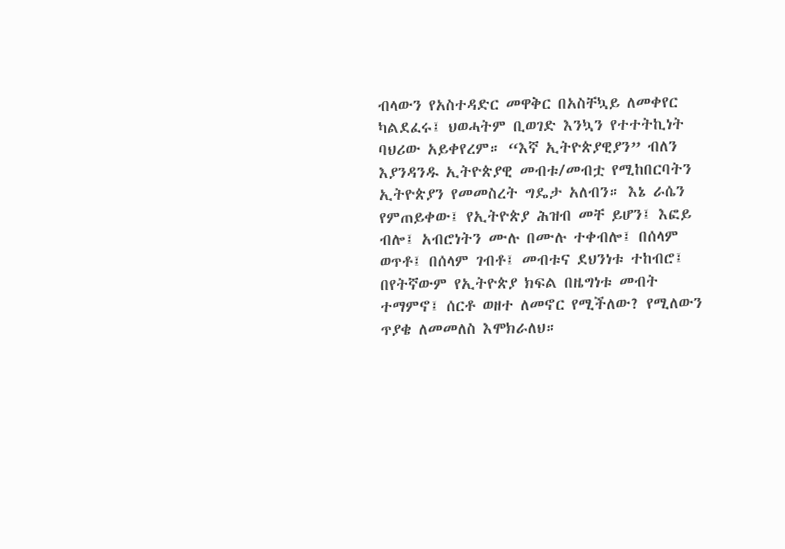ብላውን የአስተዳድር መዋቅር በአስቸኳይ ለመቀየር ካልደፈሩ፤ ህወሓትም ቢወገድ እንኳን የተተትኪነት ባህሪው አይቀየረም። “እኛ ኢትዮጵያዊያን” ብለን እያንዳንዱ ኢትዮጵያዊ መብቱ/መብቷ የሚከበርባትን ኢትዮጵያን የመመስረት ግዴታ አለብን። እኔ ራሴን የምጠይቀው፤ የኢትዮጵያ ሕዝብ መቸ ይሆን፤ እፎይ ብሎ፤ አብሮነትን ሙሉ በሙሉ ተቀብሎ፤ በሰላም ወጥቶ፤ በሰላም ገብቶ፤ መብቱና ደህንነቱ ተከብሮ፤ በየትኛውም የኢትዮጵያ ክፍል በዜግነቱ መብት ተማምኖ፤ ሰርቶ ወዘተ ለመኖር የሚችለው? የሚለውን ጥያቄ ለመመለስ እሞክራለህ።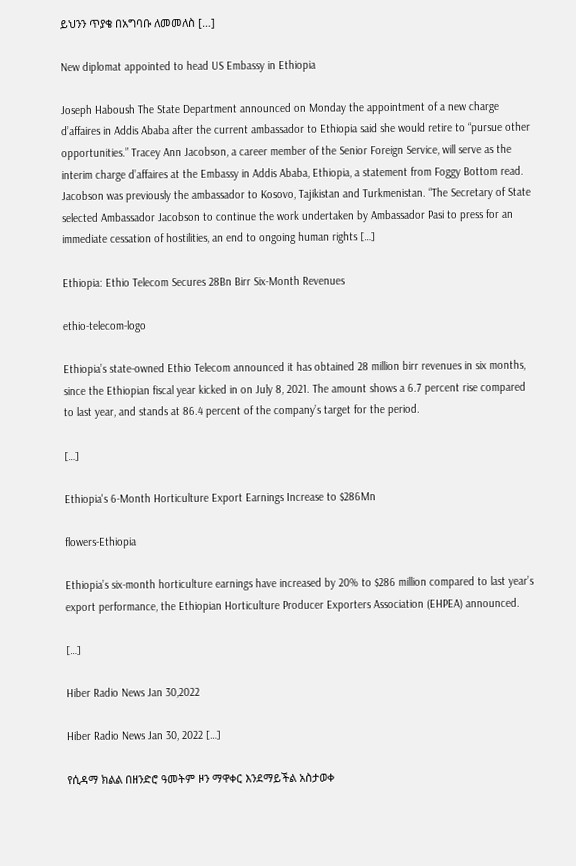ይህንን ጥያቄ በአግባቡ ለመመለስ […]

New diplomat appointed to head US Embassy in Ethiopia

Joseph Haboush The State Department announced on Monday the appointment of a new charge d’affaires in Addis Ababa after the current ambassador to Ethiopia said she would retire to “pursue other opportunities.” Tracey Ann Jacobson, a career member of the Senior Foreign Service, will serve as the interim charge d’affaires at the Embassy in Addis Ababa, Ethiopia, a statement from Foggy Bottom read. Jacobson was previously the ambassador to Kosovo, Tajikistan and Turkmenistan. “The Secretary of State selected Ambassador Jacobson to continue the work undertaken by Ambassador Pasi to press for an immediate cessation of hostilities, an end to ongoing human rights […]

Ethiopia: Ethio Telecom Secures 28Bn Birr Six-Month Revenues

ethio-telecom-logo

Ethiopia’s state-owned Ethio Telecom announced it has obtained 28 million birr revenues in six months, since the Ethiopian fiscal year kicked in on July 8, 2021. The amount shows a 6.7 percent rise compared to last year, and stands at 86.4 percent of the company’s target for the period.

[…]

Ethiopia's 6-Month Horticulture Export Earnings Increase to $286Mn

flowers-Ethiopia

Ethiopia’s six-month horticulture earnings have increased by 20% to $286 million compared to last year’s export performance, the Ethiopian Horticulture Producer Exporters Association (EHPEA) announced.

[…]

Hiber Radio News Jan 30,2022

Hiber Radio News Jan 30, 2022 […]

የሲዳማ ክልል በዘንድሮ ዓመትም ዞን ማዋቀር እንደማይችል አስታወቀ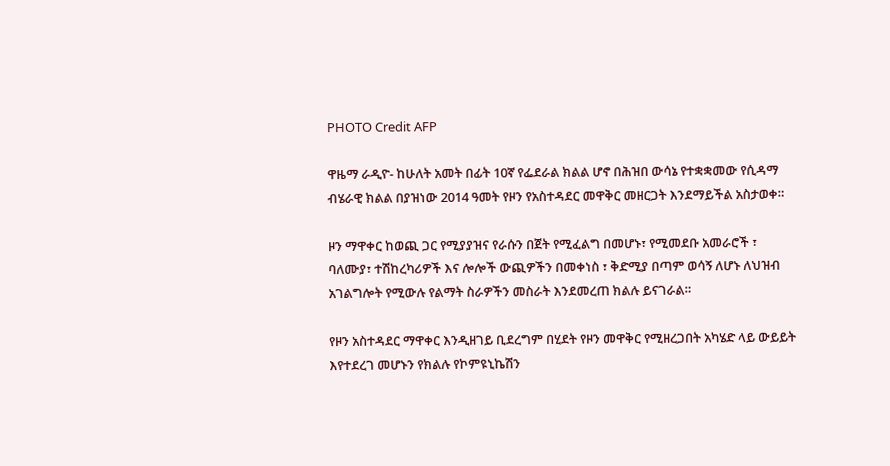PHOTO Credit AFP

ዋዜማ ራዲዮ- ከሁለት አመት በፊት 10ኛ የፌደራል ክልል ሆኖ በሕዝበ ውሳኔ የተቋቋመው የሲዳማ ብሄራዊ ክልል በያዝነው 2014 ዓመት የዞን የአስተዳደር መዋቅር መዘርጋት እንደማይችል አስታወቀ።

ዞን ማዋቀር ከወጪ ጋር የሚያያዝና የራሱን በጀት የሚፈልግ በመሆኑ፣ የሚመደቡ አመራሮች ፣ ባለሙያ፣ ተሽከረካሪዎች እና ሎሎች ውጪዎችን በመቀነስ ፣ ቅድሚያ በጣም ወሳኝ ለሆኑ ለህዝብ አገልግሎት የሚውሉ የልማት ስራዎችን መስራት እንደመረጠ ክልሉ ይናገራል።

የዞን አስተዳደር ማዋቀር እንዲዘገይ ቢደረግም በሂደት የዞን መዋቅር የሚዘረጋበት አካሄድ ላይ ውይይት እየተደረገ መሆኑን የክልሉ የኮምዩኒኬሽን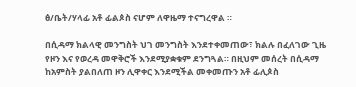ፅ/ቤት/ሃላፊ አቶ ፊልጶስ ናሆም ለዋዜማ ተናግረዋል ።

በሲዳማ ክልላዊ መንግስት ህገ መንግስት እንደተቀመጠው፣ ክልሉ በፈለገው ጊዜ የዞን እና የወረዳ መዋቅሮች እንደሚያቋቁም ደንግጓል። በዚህም መሰረት በሲዳማ ከአምስት ያልበለጠ ዞን ሊዋቀር እንደሚችል መቀመጡን አቶ ፊሊጶስ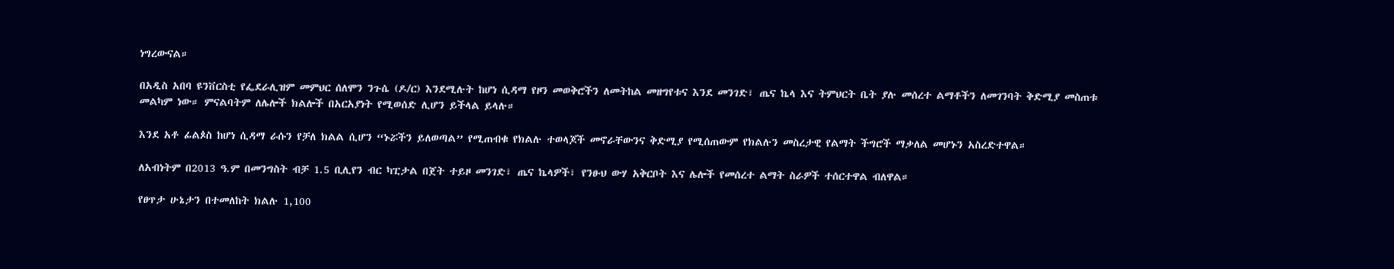ነግረውናል።

በአዲስ አበባ ዩንቨርስቲ የፌደራሊዝም መምህር ሰለሞን ንጉሴ (ዶ/ር) እንደሚሉት ከሆነ ሲዳማ የዞን መወቅሮችን ለመትከል መዘግየቱና እንደ መንገድ፣ ጤና ኬላ እና ትምህርት ቤት ያሉ መሰረተ ልማቶችን ለመገንባት ቅድሚያ መስጠቱ መልካም ነው። ምናልባትም ለሌሎች ክልሎች በአርአያነት የሚወሰድ ሊሆን ይችላል ይላሉ።

እንደ አቶ ፊልጶስ ከሆነ ሲዳማ ራሱን የቻለ ክልል ሲሆን “ኑሯችን ይለወጣል” የሚጠብቁ የክልሉ ተወላጆች መኖራቸውንና ቅድሚያ የሚሰጠውም የክልሉን መስረታዊ የልማት ችግሮች ማቃለል መሆኑን አስረድተዋል።

ለአብነትም በ2013 ዓ.ም በመንግስት ብቻ 1.5 ቢሊየን ብር ካፒታል በጀት ተይዞ መንገድ፣ ጤና ኬላዎች፣ የንፁህ ውሃ አቅርቦት እና ሌሎች የመሰረተ ልማት ስራዎች ተሰርተዋል ብለዋል።

የፀጥታ ሁኔታን በተመለከት ክልሉ 1,100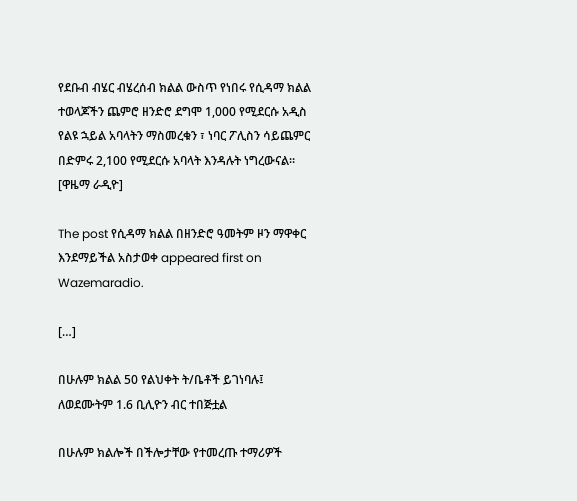የደቡብ ብሄር ብሄረሰብ ክልል ውስጥ የነበሩ የሲዳማ ክልል ተወላጆችን ጨምሮ ዘንድሮ ደግሞ 1,000 የሚደርሱ አዲስ የልዩ ኋይል አባላትን ማስመረቁን ፣ ነባር ፖሊስን ሳይጨምር በድምሩ 2,100 የሚደርሱ አባላት እንዳሉት ነግረውናል። [ዋዜማ ራዲዮ]

The post የሲዳማ ክልል በዘንድሮ ዓመትም ዞን ማዋቀር እንደማይችል አስታወቀ appeared first on Wazemaradio.

[…]

በሁሉም ክልል 50 የልህቀት ት/ቤቶች ይገነባሉ፤ ለወደሙትም 1.6 ቢሊዮን ብር ተበጅቷል

በሁሉም ክልሎች በችሎታቸው የተመረጡ ተማሪዎች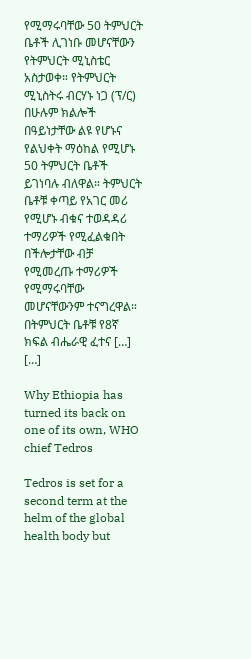የሚማሩባቸው 50 ትምህርት ቤቶች ሊገነቡ መሆናቸውን የትምህርት ሚኒስቴር አስታወቀ። የትምህርት ሚኒስትሩ ብርሃኑ ነጋ (ፕ/ር) በሁሉም ክልሎች በዓይነታቸው ልዩ የሆኑና የልህቀት ማዕከል የሚሆኑ 50 ትምህርት ቤቶች ይገነባሉ ብለዋል። ትምህርት ቤቶቹ ቀጣይ የአገር መሪ የሚሆኑ ብቁና ተወዳዳሪ ተማሪዎች የሚፈልቁበት በችሎታቸው ብቻ የሚመረጡ ተማሪዎች የሚማሩባቸው መሆናቸውንም ተናግረዋል። በትምህርት ቤቶቹ የ8ኛ ክፍል ብሔራዊ ፈተና […] […]

Why Ethiopia has turned its back on one of its own, WHO chief Tedros

Tedros is set for a second term at the helm of the global health body but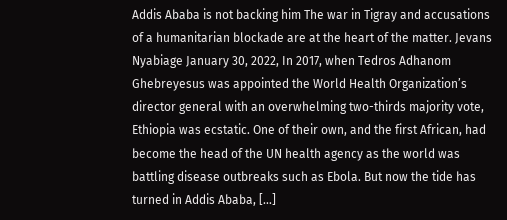Addis Ababa is not backing him The war in Tigray and accusations of a humanitarian blockade are at the heart of the matter. Jevans Nyabiage January 30, 2022, In 2017, when Tedros Adhanom Ghebreyesus was appointed the World Health Organization’s director general with an overwhelming two-thirds majority vote, Ethiopia was ecstatic. One of their own, and the first African, had become the head of the UN health agency as the world was battling disease outbreaks such as Ebola. But now the tide has turned in Addis Ababa, […]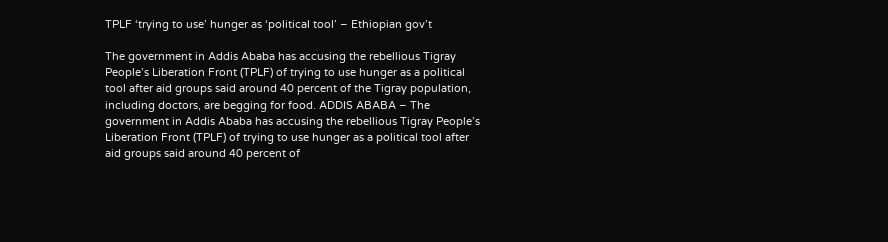TPLF ‘trying to use’ hunger as ‘political tool’ – Ethiopian gov’t

The government in Addis Ababa has accusing the rebellious Tigray People’s Liberation Front (TPLF) of trying to use hunger as a political tool after aid groups said around 40 percent of the Tigray population, including doctors, are begging for food. ADDIS ABABA – The government in Addis Ababa has accusing the rebellious Tigray People’s Liberation Front (TPLF) of trying to use hunger as a political tool after aid groups said around 40 percent of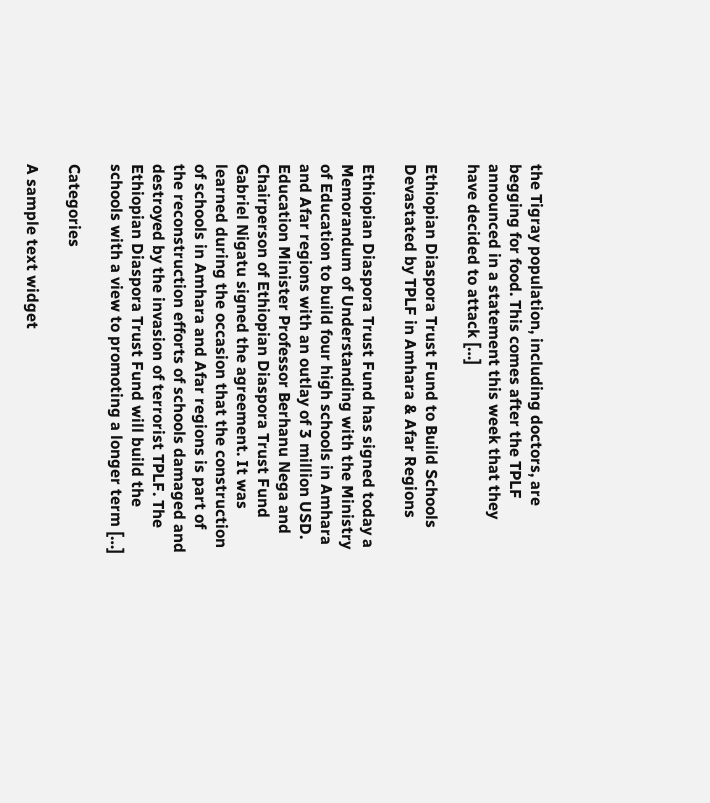the Tigray population, including doctors, are begging for food. This comes after the TPLF announced in a statement this week that they have decided to attack […]

Ethiopian Diaspora Trust Fund to Build Schools Devastated by TPLF in Amhara & Afar Regions

Ethiopian Diaspora Trust Fund has signed today a Memorandum of Understanding with the Ministry of Education to build four high schools in Amhara and Afar regions with an outlay of 3 million USD. Education Minister Professor Berhanu Nega and Chairperson of Ethiopian Diaspora Trust Fund Gabriel Nigatu signed the agreement. It was learned during the occasion that the construction of schools in Amhara and Afar regions is part of the reconstruction efforts of schools damaged and destroyed by the invasion of terrorist TPLF. The Ethiopian Diaspora Trust Fund will build the schools with a view to promoting a longer term […]

Categories

A sample text widget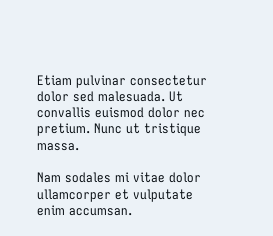Etiam pulvinar consectetur dolor sed malesuada. Ut convallis euismod dolor nec pretium. Nunc ut tristique massa.

Nam sodales mi vitae dolor ullamcorper et vulputate enim accumsan.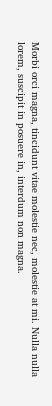Morbi orci magna, tincidunt vitae molestie nec, molestie at mi. Nulla nulla lorem, suscipit in posuere in, interdum non magna.